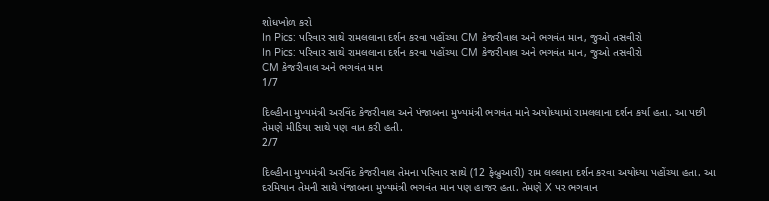શોધખોળ કરો
In Pics: પરિવાર સાથે રામલલાના દર્શન કરવા પહોંચ્યા CM કેજરીવાલ અને ભગવંત માન, જુઓ તસવીરો
In Pics: પરિવાર સાથે રામલલાના દર્શન કરવા પહોંચ્યા CM કેજરીવાલ અને ભગવંત માન, જુઓ તસવીરો
CM કેજરીવાલ અને ભગવંત માન
1/7

દિલ્હીના મુખ્યમંત્રી અરવિંદ કેજરીવાલ અને પંજાબના મુખ્યમંત્રી ભગવંત માને અયોધ્યામાં રામલલાના દર્શન કર્યા હતા. આ પછી તેમણે મીડિયા સાથે પણ વાત કરી હતી.
2/7

દિલ્હીના મુખ્યમંત્રી અરવિંદ કેજરીવાલ તેમના પરિવાર સાથે (12 ફેબ્રુઆરી) રામ લલ્લાના દર્શન કરવા અયોધ્યા પહોંચ્યા હતા. આ દરમિયાન તેમની સાથે પંજાબના મુખ્યમંત્રી ભગવંત માન પણ હાજર હતા. તેમણે X પર ભગવાન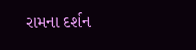રામના દર્શન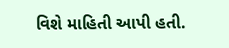વિશે માહિતી આપી હતી.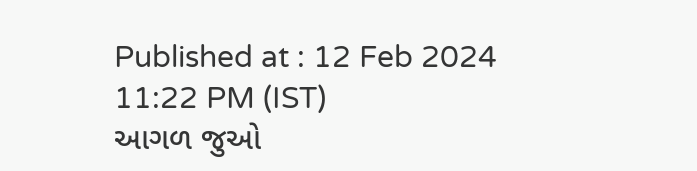Published at : 12 Feb 2024 11:22 PM (IST)
આગળ જુઓ